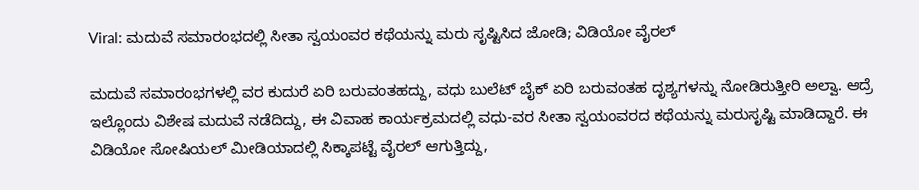Viral: ಮದುವೆ ಸಮಾರಂಭದಲ್ಲಿ ಸೀತಾ ಸ್ವಯಂವರ ಕಥೆಯನ್ನು ಮರು ಸೃಷ್ಟಿಸಿದ ಜೋಡಿ; ವಿಡಿಯೋ ವೈರಲ್

ಮದುವೆ ಸಮಾರಂಭಗಳಲ್ಲಿ ವರ ಕುದುರೆ ಏರಿ ಬರುವಂತಹದ್ದು, ವಧು ಬುಲೆಟ್‌ ಬೈಕ್‌ ಏರಿ ಬರುವಂತಹ ದೃಶ್ಯಗಳನ್ನು ನೋಡಿರುತ್ತೀರಿ ಅಲ್ವಾ. ಆದ್ರೆ ಇಲ್ಲೊಂದು ವಿಶೇಷ ಮದುವೆ ನಡೆದಿದ್ದು, ಈ ವಿವಾಹ ಕಾರ್ಯಕ್ರಮದಲ್ಲಿ ವಧು-ವರ ಸೀತಾ ಸ್ವಯಂವರದ ಕಥೆಯನ್ನು ಮರುಸೃಷ್ಟಿ ಮಾಡಿದ್ದಾರೆ. ಈ ವಿಡಿಯೋ ಸೋಷಿಯಲ್‌ ಮೀಡಿಯಾದಲ್ಲಿ ಸಿಕ್ಕಾಪಟ್ಟೆ ವೈರಲ್‌ ಆಗುತ್ತಿದ್ದು,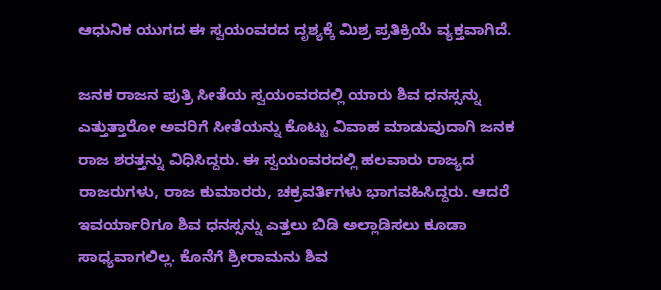ಆಧುನಿಕ ಯುಗದ ಈ ಸ್ವಯಂವರದ ದೃಶ್ಯಕ್ಕೆ ಮಿಶ್ರ ಪ್ರತಿಕ್ರಿಯೆ ವ್ಯಕ್ತವಾಗಿದೆ.

ಜನಕ ರಾಜನ ಪುತ್ರಿ ಸೀತೆಯ ಸ್ವಯಂವರದಲ್ಲಿ ಯಾರು ಶಿವ ಧನಸ್ಸನ್ನು ಎತ್ತುತ್ತಾರೋ ಅವರಿಗೆ ಸೀತೆಯನ್ನು ಕೊಟ್ಟು ವಿವಾಹ ಮಾಡುವುದಾಗಿ ಜನಕ ರಾಜ ಶರತ್ತನ್ನು ವಿಧಿಸಿದ್ದರು. ಈ ಸ್ವಯಂವರದಲ್ಲಿ ಹಲವಾರು ರಾಜ್ಯದ ರಾಜರುಗಳು, ರಾಜ ಕುಮಾರರು, ಚಕ್ರವರ್ತಿಗಳು ಭಾಗವಹಿಸಿದ್ದರು. ಆದರೆ ಇವರ್ಯಾರಿಗೂ ಶಿವ ಧನಸ್ಸನ್ನು ಎತ್ತಲು ಬಿಡಿ ಅಲ್ಲಾಡಿಸಲು ಕೂಡಾ ಸಾಧ್ಯವಾಗಲಿಲ್ಲ. ಕೊನೆಗೆ ಶ್ರೀರಾಮನು ಶಿವ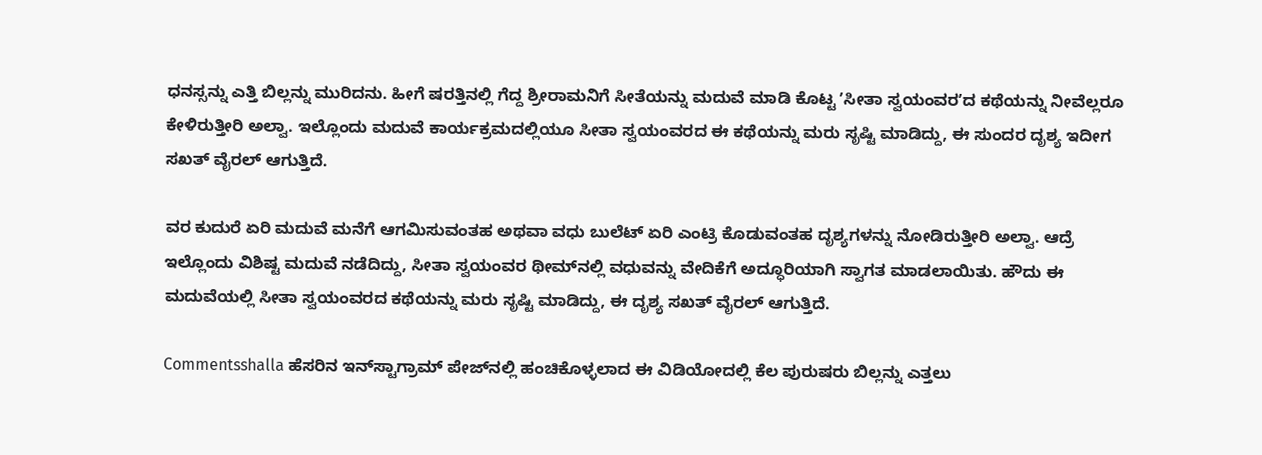ಧನಸ್ಸನ್ನು ಎತ್ತಿ ಬಿಲ್ಲನ್ನು ಮುರಿದನು. ಹೀಗೆ ಷರತ್ತಿನಲ್ಲಿ ಗೆದ್ದ ಶ್ರೀರಾಮನಿಗೆ ಸೀತೆಯನ್ನು ಮದುವೆ ಮಾಡಿ ಕೊಟ್ಟ ʼಸೀತಾ ಸ್ವಯಂವರʼದ ಕಥೆಯನ್ನು ನೀವೆಲ್ಲರೂ ಕೇಳಿರುತ್ತೀರಿ ಅಲ್ವಾ. ಇಲ್ಲೊಂದು ಮದುವೆ ಕಾರ್ಯಕ್ರಮದಲ್ಲಿಯೂ ಸೀತಾ ಸ್ವಯಂವರದ ಈ ಕಥೆಯನ್ನು ಮರು ಸೃಷ್ಟಿ ಮಾಡಿದ್ದು, ಈ ಸುಂದರ ದೃಶ್ಯ ಇದೀಗ ಸಖತ್‌ ವೈರಲ್‌ ಆಗುತ್ತಿದೆ.

ವರ ಕುದುರೆ ಏರಿ ಮದುವೆ ಮನೆಗೆ ಆಗಮಿಸುವಂತಹ ಅಥವಾ ವಧು ಬುಲೆಟ್‌ ಏರಿ ಎಂಟ್ರಿ ಕೊಡುವಂತಹ ದೃಶ್ಯಗಳನ್ನು ನೋಡಿರುತ್ತೀರಿ ಅಲ್ವಾ. ಆದ್ರೆ ಇಲ್ಲೊಂದು ವಿಶಿಷ್ಟ ಮದುವೆ ನಡೆದಿದ್ದು, ಸೀತಾ ಸ್ವಯಂವರ ಥೀಮ್‌ನಲ್ಲಿ ವಧುವನ್ನು ವೇದಿಕೆಗೆ ಅದ್ಧೂರಿಯಾಗಿ ಸ್ವಾಗತ ಮಾಡಲಾಯಿತು. ಹೌದು ಈ ಮದುವೆಯಲ್ಲಿ ಸೀತಾ ಸ್ವಯಂವರದ ಕಥೆಯನ್ನು ಮರು ಸೃಷ್ಟಿ ಮಾಡಿದ್ದು, ಈ ದೃಶ್ಯ ಸಖತ್‌ ವೈರಲ್‌ ಆಗುತ್ತಿದೆ.

Commentsshalla ಹೆಸರಿನ ಇನ್‌ಸ್ಟಾಗ್ರಾಮ್‌ ಪೇಜ್‌ನಲ್ಲಿ ಹಂಚಿಕೊಳ್ಳಲಾದ ಈ ವಿಡಿಯೋದಲ್ಲಿ ಕೆಲ ಪುರುಷರು ಬಿಲ್ಲನ್ನು ಎತ್ತಲು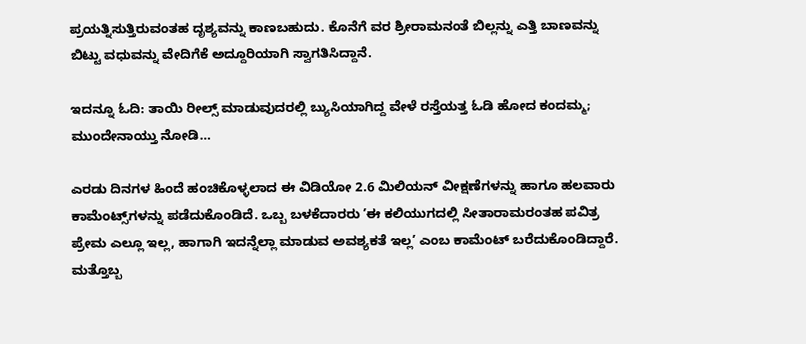ಪ್ರಯತ್ನಿಸುತ್ತಿರುವಂತಹ ದೃಶ್ಯವನ್ನು ಕಾಣಬಹುದು. ಕೊನೆಗೆ ವರ ಶ್ರೀರಾಮನಂತೆ ಬಿಲ್ಲನ್ನು ಎತ್ತಿ ಬಾಣವನ್ನು ಬಿಟ್ಟು ವಧುವನ್ನು ವೇದಿಗೆಕೆ ಅದ್ದೂರಿಯಾಗಿ ಸ್ವಾಗತಿಸಿದ್ದಾನೆ.

ಇದನ್ನೂ ಓದಿ: ತಾಯಿ ರೀಲ್ಸ್‌ ಮಾಡುವುದರಲ್ಲಿ ಬ್ಯುಸಿಯಾಗಿದ್ದ ವೇಳೆ ರಸ್ತೆಯತ್ತ ಓಡಿ ಹೋದ ಕಂದಮ್ಮ; ಮುಂದೇನಾಯ್ತು ನೋಡಿ…

ಎರಡು ದಿನಗಳ ಹಿಂದೆ ಹಂಚಿಕೊಳ್ಳಲಾದ ಈ ವಿಡಿಯೋ 2.6 ಮಿಲಿಯನ್‌ ವೀಕ್ಷಣೆಗಳನ್ನು ಹಾಗೂ ಹಲವಾರು ಕಾಮೆಂಟ್ಸ್‌ಗಳನ್ನು ಪಡೆದುಕೊಂಡಿದೆ. ಒಬ್ಬ ಬಳಕೆದಾರರು ʼಈ ಕಲಿಯುಗದಲ್ಲಿ ಸೀತಾರಾಮರಂತಹ ಪವಿತ್ರ ಪ್ರೇಮ ಎಲ್ಲೂ ಇಲ್ಲ, ಹಾಗಾಗಿ ಇದನ್ನೆಲ್ಲಾ ಮಾಡುವ ಅವಶ್ಯಕತೆ ಇಲ್ಲʼ ಎಂಬ ಕಾಮೆಂಟ್‌ ಬರೆದುಕೊಂಡಿದ್ದಾರೆ. ಮತ್ತೊಬ್ಬ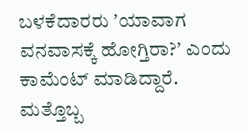ಬಳಕೆದಾರರು ʼಯಾವಾಗ ವನವಾಸಕ್ಕೆ ಹೋಗ್ತಿರಾ?ʼ ಎಂದು ಕಾಮೆಂಟ್‌ ಮಾಡಿದ್ದಾರೆ. ಮತ್ತೊಬ್ಬ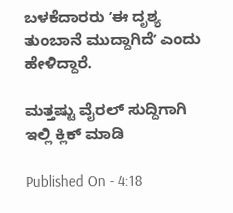ಬಳಕೆದಾರರು ʼಈ ದೃಶ್ಯ ತುಂಬಾನೆ ಮುದ್ದಾಗಿದೆʼ ಎಂದು ಹೇಳಿದ್ದಾರೆ.

ಮತ್ತಷ್ಟು ವೈರಲ್ ಸುದ್ದಿಗಾಗಿ ಇಲ್ಲಿ ಕ್ಲಿಕ್ ಮಾಡಿ

Published On - 4:18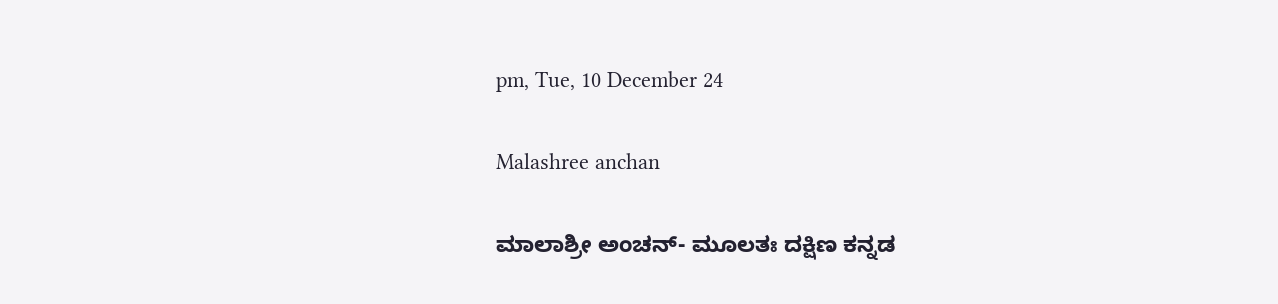pm, Tue, 10 December 24

Malashree anchan

ಮಾಲಾಶ್ರೀ ಅಂಚನ್- ಮೂಲತಃ ದಕ್ಷಿಣ ಕನ್ನಡ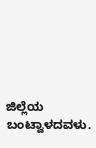ಜಿಲ್ಲೆಯ ಬಂಟ್ವಾಳದವಳು.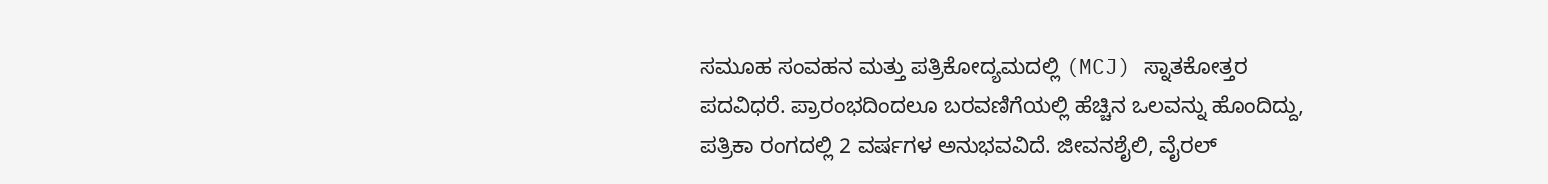ಸಮೂಹ ಸಂವಹನ ಮತ್ತು ಪತ್ರಿಕೋದ್ಯಮದಲ್ಲಿ (MCJ) ಸ್ನಾತಕೋತ್ತರ ಪದವಿಧರೆ. ಪ್ರಾರಂಭದಿಂದಲೂ ಬರವಣಿಗೆಯಲ್ಲಿ ಹೆಚ್ಚಿನ ಒಲವನ್ನು ಹೊಂದಿದ್ದು, ಪತ್ರಿಕಾ ರಂಗದಲ್ಲಿ 2 ವರ್ಷಗಳ ಅನುಭವವಿದೆ. ಜೀವನಶೈಲಿ, ವೈರಲ್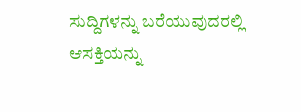ಸುದ್ದಿಗಳನ್ನು ಬರೆಯುವುದರಲ್ಲಿ ಆಸಕ್ತಿಯನ್ನು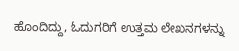ಹೊಂದಿದ್ದು, ಓದುಗರಿಗೆ ಉತ್ತಮ ಲೇಖನಗಳನ್ನು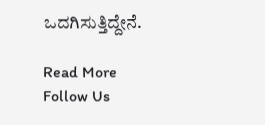ಒದಗಿಸುತ್ತಿದ್ದೇನೆ.

Read More
Follow Us